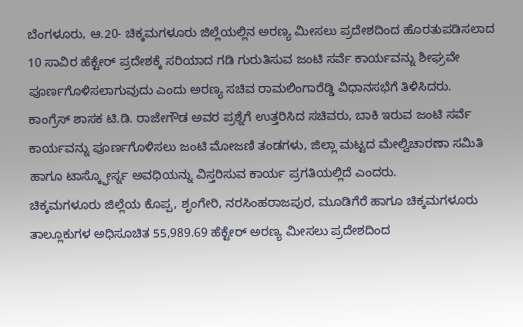ಬೆಂಗಳೂರು, ಆ.20- ಚಿಕ್ಕಮಗಳೂರು ಜಿಲ್ಲೆಯಲ್ಲಿನ ಅರಣ್ಯ ಮೀಸಲು ಪ್ರದೇಶದಿಂದ ಹೊರತುಪಡಿಸಲಾದ 10 ಸಾವಿರ ಹೆಕ್ಟೇರ್ ಪ್ರದೇಶಕ್ಕೆ ಸರಿಯಾದ ಗಡಿ ಗುರುತಿಸುವ ಜಂಟಿ ಸರ್ವೆ ಕಾರ್ಯವನ್ನು ಶೀಘ್ರವೇ ಪೂರ್ಣಗೊಳಿಸಲಾಗುವುದು ಎಂದು ಅರಣ್ಯ ಸಚಿವ ರಾಮಲಿಂಗಾರೆಡ್ಡಿ ವಿಧಾನಸಭೆಗೆ ತಿಳಿಸಿದರು.
ಕಾಂಗ್ರೆಸ್ ಶಾಸಕ ಟಿ.ಡಿ. ರಾಜೇಗೌಡ ಅವರ ಪ್ರಶ್ನೆಗೆ ಉತ್ತರಿಸಿದ ಸಚಿವರು, ಬಾಕಿ ಇರುವ ಜಂಟಿ ಸರ್ವೆ ಕಾರ್ಯವನ್ನು ಪೂರ್ಣಗೊಳಿಸಲು ಜಂಟಿ ಮೋಜಣಿ ತಂಡಗಳು, ಜಿಲ್ಲಾ ಮಟ್ಟದ ಮೇಲ್ವಿಚಾರಣಾ ಸಮಿತಿ ಹಾಗೂ ಟಾಸ್ಕ್ಫೋರ್ಸ್ನ ಅವಧಿಯನ್ನು ವಿಸ್ತರಿಸುವ ಕಾರ್ಯ ಪ್ರಗತಿಯಲ್ಲಿದೆ ಎಂದರು.
ಚಿಕ್ಕಮಗಳೂರು ಜಿಲ್ಲೆಯ ಕೊಪ್ಪ, ಶೃಂಗೇರಿ, ನರಸಿಂಹರಾಜಪುರ, ಮೂಡಿಗೆರೆ ಹಾಗೂ ಚಿಕ್ಕಮಗಳೂರು ತಾಲ್ಲೂಕುಗಳ ಅಧಿಸೂಚಿತ 55,989.69 ಹೆಕ್ಟೇರ್ ಅರಣ್ಯ ಮೀಸಲು ಪ್ರದೇಶದಿಂದ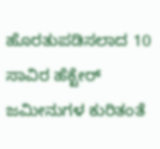ಹೊರತುಪಡಿಸಲಾದ 10 ಸಾವಿರ ಹೆಕ್ಟೇರ್ ಜಮೀನುಗಳ ಕುರಿತಂತೆ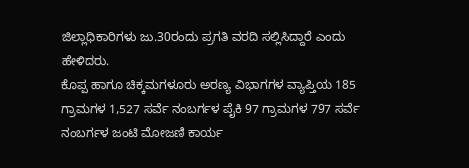ಜಿಲ್ಲಾಧಿಕಾರಿಗಳು ಜು.30ರಂದು ಪ್ರಗತಿ ವರದಿ ಸಲ್ಲಿಸಿದ್ದಾರೆ ಎಂದು ಹೇಳಿದರು.
ಕೊಪ್ಪ ಹಾಗೂ ಚಿಕ್ಕಮಗಳೂರು ಅರಣ್ಯ ವಿಭಾಗಗಳ ವ್ಯಾಪ್ತಿಯ 185 ಗ್ರಾಮಗಳ 1,527 ಸರ್ವೆ ನಂಬರ್ಗಳ ಪೈಕಿ 97 ಗ್ರಾಮಗಳ 797 ಸರ್ವೆ ನಂಬರ್ಗಳ ಜಂಟಿ ಮೋಜಣಿ ಕಾರ್ಯ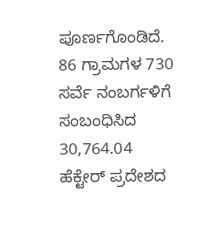ಪೂರ್ಣಗೊಂಡಿದೆ. 86 ಗ್ರಾಮಗಳ 730 ಸರ್ವೆ ನಂಬರ್ಗಳಿಗೆ ಸಂಬಂಧಿಸಿದ 30,764.04 ಹೆಕ್ಟೇರ್ ಪ್ರದೇಶದ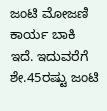ಜಂಟಿ ಮೋಜಣಿ ಕಾರ್ಯ ಬಾಕಿ ಇದೆ. ಇದುವರೆಗೆ ಶೇ.45ರಷ್ಟು ಜಂಟಿ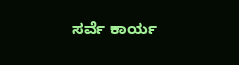ಸರ್ವೆ ಕಾರ್ಯ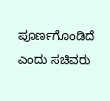ಪೂರ್ಣಗೊಂಡಿದೆ ಎಂದು ಸಚಿವರು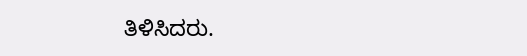ತಿಳಿಸಿದರು.